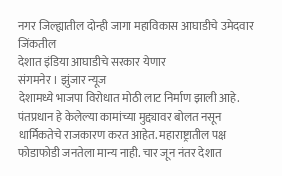नगर जिल्ह्यातील दोन्ही जागा महाविकास आघाडीचे उमेदवार जिंकतील
देशात इंडिया आघाडीचे सरकार येणार
संगमनेर । झुंजार न्यूज
देशामध्ये भाजपा विरोधात मोठी लाट निर्माण झाली आहे. पंतप्रधान हे केलेल्या कामांच्या मुद्द्यावर बोलत नसून धार्मिकतेचे राजकारण करत आहेत. महाराष्ट्रातील पक्ष फोडाफोडी जनतेला मान्य नाही. चार जून नंतर देशात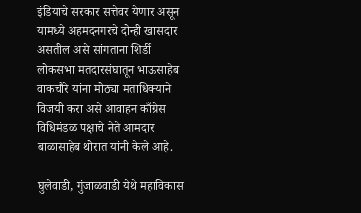इंडियाचे सरकार सत्तेवर येणार असून यामध्ये अहमदनगरचे दोन्ही खासदार असतील असे सांगताना शिर्डी लोकसभा मतदारसंघातून भाऊसाहेब वाकचौरे यांना मोठ्या मताधिक्याने विजयी करा असे आवाहन काँग्रेस विधिमंडळ पक्षाचे नेते आमदार बाळासाहेब थोरात यांनी केले आहे.

घुलेवाडी, गुंजाळवाडी येथे महाविकास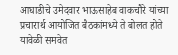आघाडीचे उमेदवार भाऊसाहेब वाकचौरे यांच्या प्रचारार्थ आयोजित बैठकांमध्ये ते बोलत होते यावेळी समवेत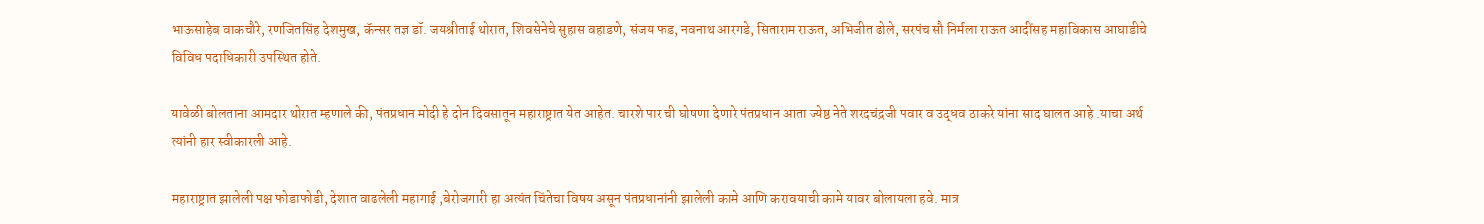भाऊसाहेब वाकचौरे, रणजितसिंह देशमुख, कॅन्सर तज्ञ डॉ. जयश्रीताई थोरात, शिवसेनेचे सुहास वहाडणे, संजय फड, नवनाथ आरगडे, सिताराम राऊत, अभिजीत ढोले, सरपंच सौ निर्मला राऊत आदींसह महाविकास आघाडीचे विविध पदाधिकारी उपस्थित होते.

यावेळी बोलताना आमदार थोरात म्हणाले की, पंतप्रधान मोदी हे दोन दिवसातून महाराष्ट्रात येत आहेत. चारशे पार ची घोषणा देणारे पंतप्रधान आता ज्येष्ठ नेते शरदचंद्रजी पवार व उद्धव ठाकरे यांना साद घालत आहे .याचा अर्थ त्यांनी हार स्वीकारली आहे.

महाराष्ट्रात झालेली पक्ष फोडाफोडी, देशात वाढलेली महागाई ,बेरोजगारी हा अत्यंत चिंतेचा विषय असून पंतप्रधानांनी झालेली कामे आणि करावयाची कामे यावर बोलायला हवे. मात्र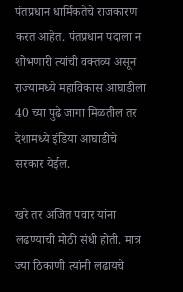पंतप्रधान धार्मिकतेचे राजकारण करत आहेत. पंतप्रधान पदाला न शोभणारी त्यांची वक्तव्य असून राज्यामध्ये महाविकास आघाडीला 40 च्या पुढे जागा मिळतील तर देशामध्ये इंडिया आघाडीचे सरकार येईल.

खरे तर अजित पवार यांना लढण्याची मोठी संधी होती. मात्र ज्या ठिकाणी त्यांनी लढायचे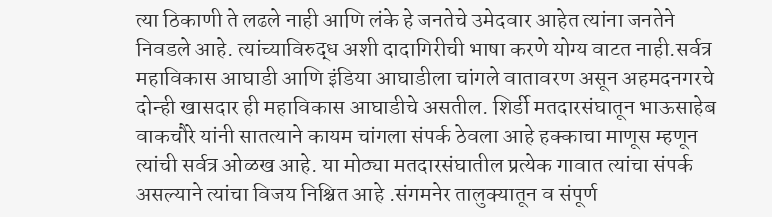त्या ठिकाणी ते लढले नाही आणि लंके हे जनतेचे उमेदवार आहेत त्यांना जनतेने निवडले आहे. त्यांच्याविरुद्ध अशी दादागिरीची भाषा करणे योग्य वाटत नाही.सर्वत्र महाविकास आघाडी आणि इंडिया आघाडीला चांगले वातावरण असून अहमदनगरचे दोन्ही खासदार ही महाविकास आघाडीचे असतील. शिर्डी मतदारसंघातून भाऊसाहेब वाकचौरे यांनी सातत्याने कायम चांगला संपर्क ठेवला आहे हक्काचा माणूस म्हणून त्यांची सर्वत्र ओळख आहे. या मोठ्या मतदारसंघातील प्रत्येक गावात त्यांचा संपर्क असल्याने त्यांचा विजय निश्चित आहे .संगमनेर तालुक्यातून व संपूर्ण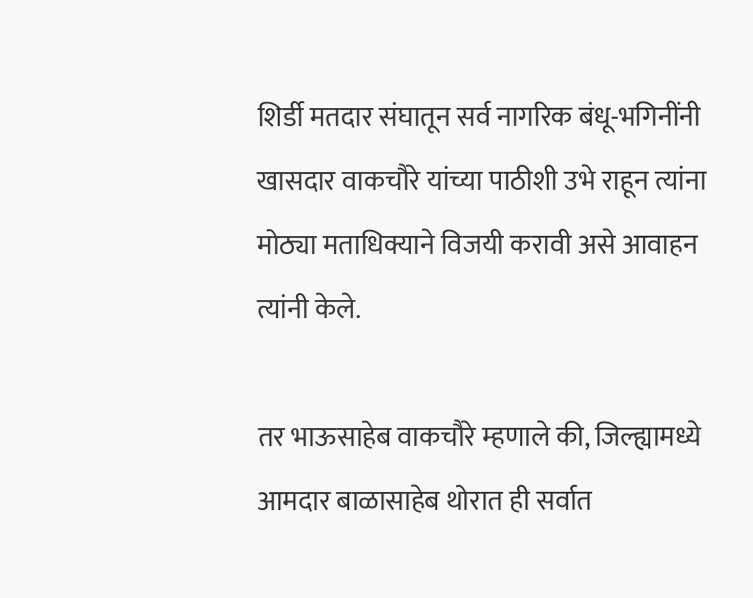शिर्डी मतदार संघातून सर्व नागरिक बंधू-भगिनींनी खासदार वाकचौरे यांच्या पाठीशी उभे राहून त्यांना मोठ्या मताधिक्याने विजयी करावी असे आवाहन त्यांनी केले.

तर भाऊसाहेब वाकचौरे म्हणाले की, जिल्ह्यामध्ये आमदार बाळासाहेब थोरात ही सर्वात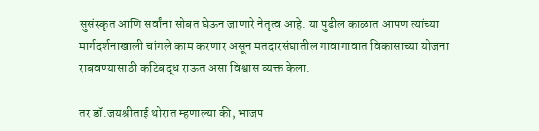सुसंस्कृत आणि सर्वांना सोबत घेऊन जाणारे नेतृत्व आहे. या पुढील काळात आपण त्यांच्या मार्गदर्शनाखाली चांगले काम करणार असून मतदारसंघातील गावागावात विकासाच्या योजना राबवण्यासाठी कटिबद्ध राऊत असा विश्वास व्यक्त केला.

तर डॉ.जयश्रीताई थोरात म्हणाल्या की, भाजप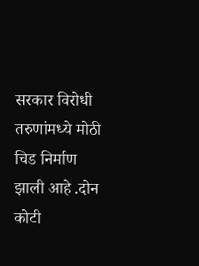सरकार विरोधी तरुणांमध्ये मोठी चिड निर्माण झाली आहे .दोन कोटी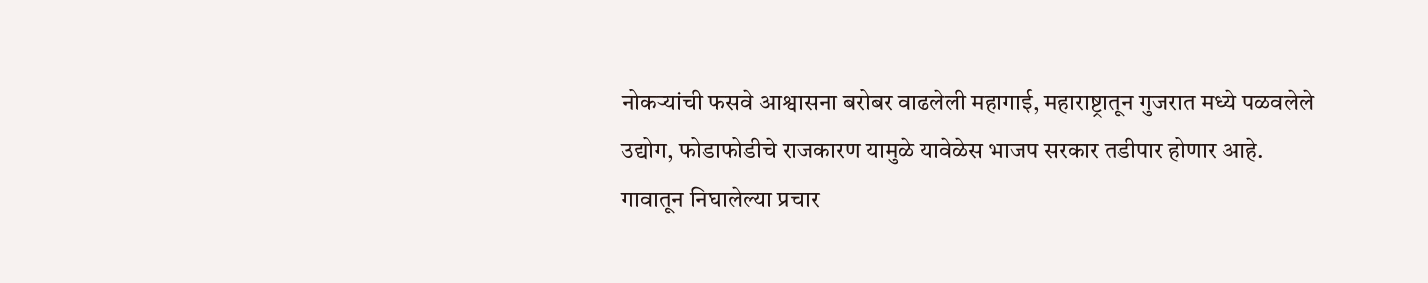नोकऱ्यांची फसवे आश्वासना बरोबर वाढलेली महागाई, महाराष्ट्रातून गुजरात मध्ये पळवलेले उद्योग, फोडाफोडीचे राजकारण यामुळे यावेळेस भाजप सरकार तडीपार होणार आहे.
गावातून निघालेल्या प्रचार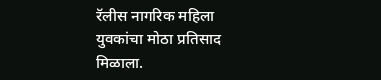रॅलीस नागरिक महिला युवकांचा मोठा प्रतिसाद मिळाला.